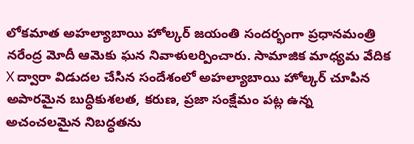లోకమాత అహల్యాబాయి హోల్కర్ జయంతి సందర్భంగా ప్రధానమంత్రి నరేంద్ర మోదీ ఆమెకు ఘన నివాళులర్పించారు. సామాజిక మాధ్యమ వేదిక X ద్వారా విడుదల చేసిన సందేశంలో అహల్యాబాయి హోల్కర్ చూపిన అపారమైన బుద్ధికుశలత, కరుణ, ప్రజా సంక్షేమం పట్ల ఉన్న అచంచలమైన నిబద్ధతను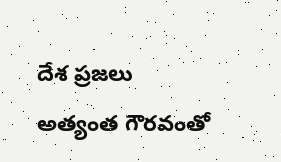దేశ ప్రజలు అత్యంత గౌరవంతో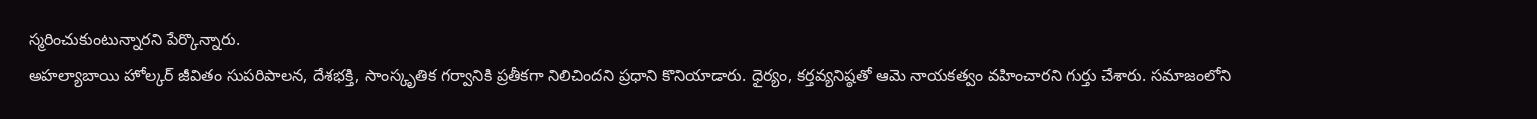స్మరించుకుంటున్నారని పేర్కొన్నారు.
అహల్యాబాయి హోల్కర్ జీవితం సుపరిపాలన, దేశభక్తి, సాంస్కృతిక గర్వానికి ప్రతీకగా నిలిచిందని ప్రధాని కొనియాడారు. ధైర్యం, కర్తవ్యనిష్ఠతో ఆమె నాయకత్వం వహించారని గుర్తు చేశారు. సమాజంలోని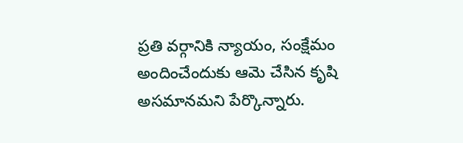ప్రతి వర్గానికి న్యాయం, సంక్షేమం అందించేందుకు ఆమె చేసిన కృషి అసమానమని పేర్కొన్నారు.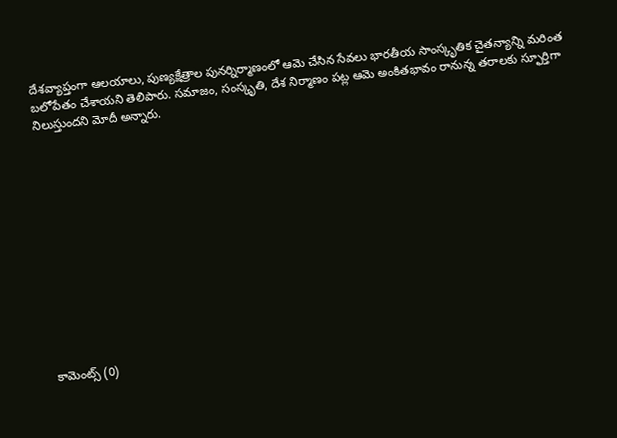దేశవ్యాప్తంగా ఆలయాలు, పుణ్యక్షేత్రాల పునర్నిర్మాణంలో ఆమె చేసిన సేవలు భారతీయ సాంస్కృతిక చైతన్యాన్ని మరింత బలోపేతం చేశాయని తెలిపారు. సమాజం, సంస్కృతి, దేశ నిర్మాణం పట్ల ఆమె అంకితభావం రానున్న తరాలకు స్ఫూర్తిగా నిలుస్తుందని మోదీ అన్నారు.













కామెంట్స్ (0)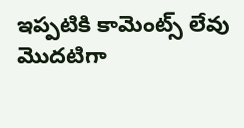ఇప్పటికి కామెంట్స్ లేవు
మొదటిగా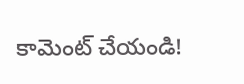కామెంట్ చేయండి!